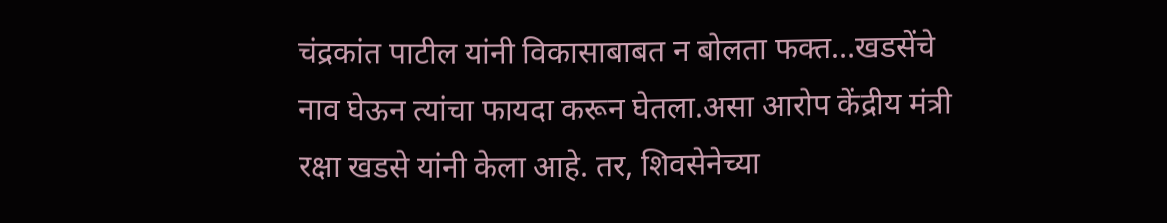चंद्रकांत पाटील यांनी विकासाबाबत न बोलता फक्त…खडसेंचे नाव घेऊन त्यांचा फायदा करून घेतला.असा आरोप केंद्रीय मंत्री रक्षा खडसे यांनी केला आहे. तर, शिवसेनेच्या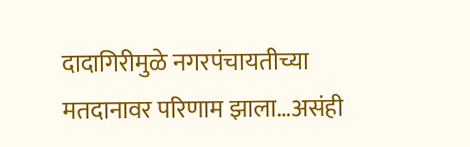दादागिरीमुळे नगरपंचायतीच्या मतदानावर परिणाम झाला…असंही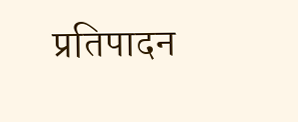प्रतिपादन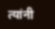त्यांनी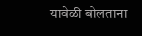यावेळी बोलताना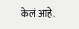केलं आहे.